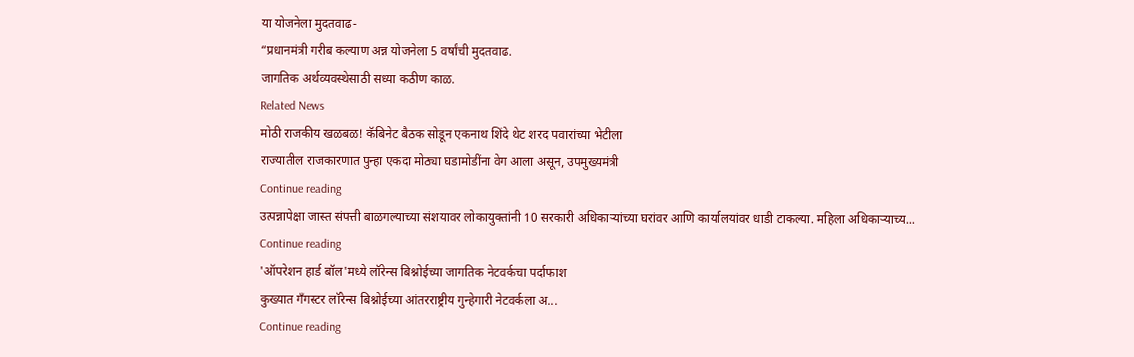या योजनेला मुदतवाढ-
“प्रधानमंत्री गरीब कल्याण अन्न योजनेला 5 वर्षांची मुदतवाढ.
जागतिक अर्थव्यवस्थेसाठी सध्या कठीण काळ.
Related News
मोठी राजकीय खळबळ! कॅबिनेट बैठक सोडून एकनाथ शिंदे थेट शरद पवारांच्या भेटीला
राज्यातील राजकारणात पुन्हा एकदा मोठ्या घडामोडींना वेग आला असून, उपमुख्यमंत्री
Continue reading
उत्पन्नापेक्षा जास्त संपत्ती बाळगल्याच्या संशयावर लोकायुक्तांनी 10 सरकारी अधिकाऱ्यांच्या घरांवर आणि कार्यालयांवर धाडी टाकल्या. महिला अधिकाऱ्याच्य...
Continue reading
'ऑपरेशन हार्ड बॉल'मध्ये लॉरेन्स बिश्नोईच्या जागतिक नेटवर्कचा पर्दाफाश
कुख्यात गँगस्टर लॉरेन्स बिश्नोईच्या आंतरराष्ट्रीय गुन्हेगारी नेटवर्कला अ...
Continue reading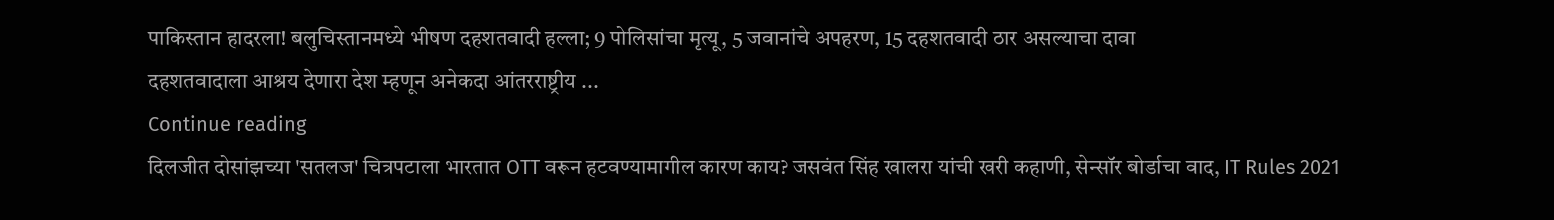पाकिस्तान हादरला! बलुचिस्तानमध्ये भीषण दहशतवादी हल्ला; 9 पोलिसांचा मृत्यू, 5 जवानांचे अपहरण, 15 दहशतवादी ठार असल्याचा दावा
दहशतवादाला आश्रय देणारा देश म्हणून अनेकदा आंतरराष्ट्रीय ...
Continue reading
दिलजीत दोसांझच्या 'सतलज' चित्रपटाला भारतात OTT वरून हटवण्यामागील कारण काय? जसवंत सिंह खालरा यांची खरी कहाणी, सेन्सॉर बोर्डाचा वाद, IT Rules 2021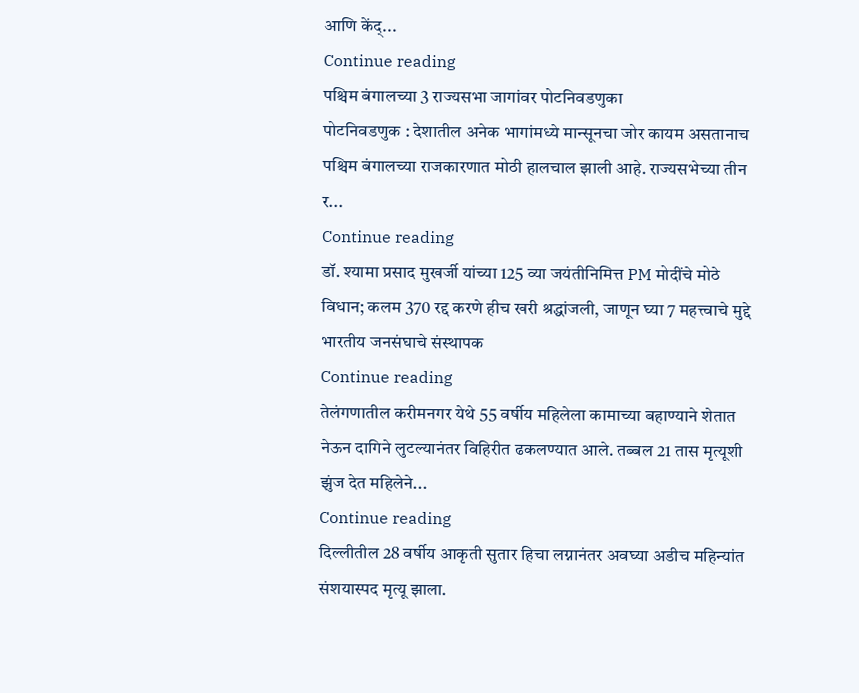आणि केंद्...
Continue reading
पश्चिम बंगालच्या 3 राज्यसभा जागांवर पोटनिवडणुका
पोटनिवडणुक : देशातील अनेक भागांमध्ये मान्सूनचा जोर कायम असतानाच पश्चिम बंगालच्या राजकारणात मोठी हालचाल झाली आहे. राज्यसभेच्या तीन र...
Continue reading
डॉ. श्यामा प्रसाद मुखर्जी यांच्या 125 व्या जयंतीनिमित्त PM मोदींचे मोठे विधान; कलम 370 रद्द करणे हीच खरी श्रद्धांजली, जाणून घ्या 7 महत्त्वाचे मुद्दे
भारतीय जनसंघाचे संस्थापक
Continue reading
तेलंगणातील करीमनगर येथे 55 वर्षीय महिलेला कामाच्या बहाण्याने शेतात नेऊन दागिने लुटल्यानंतर विहिरीत ढकलण्यात आले. तब्बल 21 तास मृत्यूशी झुंज देत महिलेने...
Continue reading
दिल्लीतील 28 वर्षीय आकृती सुतार हिचा लग्नानंतर अवघ्या अडीच महिन्यांत संशयास्पद मृत्यू झाला.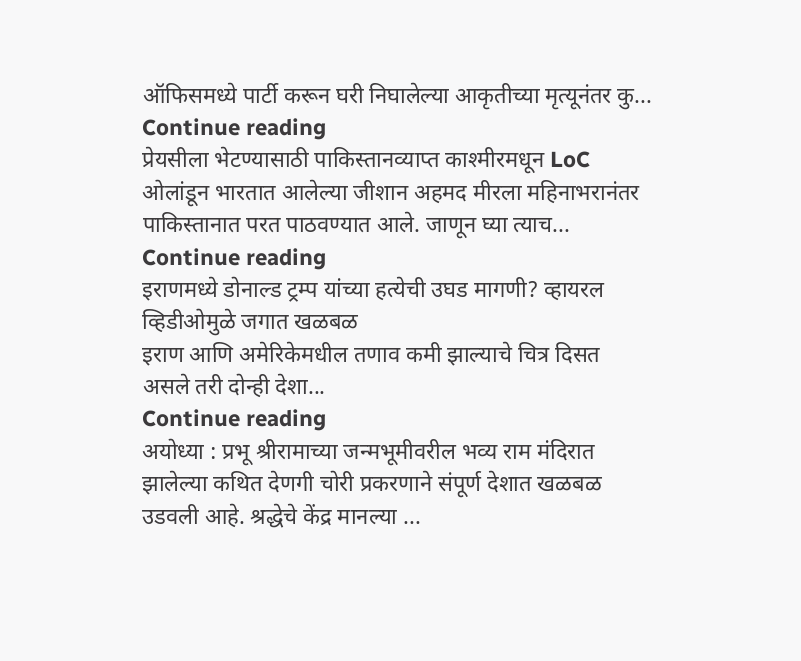ऑफिसमध्ये पार्टी करून घरी निघालेल्या आकृतीच्या मृत्यूनंतर कु...
Continue reading
प्रेयसीला भेटण्यासाठी पाकिस्तानव्याप्त काश्मीरमधून LoC ओलांडून भारतात आलेल्या जीशान अहमद मीरला महिनाभरानंतर पाकिस्तानात परत पाठवण्यात आले. जाणून घ्या त्याच...
Continue reading
इराणमध्ये डोनाल्ड ट्रम्प यांच्या हत्येची उघड मागणी? व्हायरल व्हिडीओमुळे जगात खळबळ
इराण आणि अमेरिकेमधील तणाव कमी झाल्याचे चित्र दिसत असले तरी दोन्ही देशा...
Continue reading
अयोध्या : प्रभू श्रीरामाच्या जन्मभूमीवरील भव्य राम मंदिरात झालेल्या कथित देणगी चोरी प्रकरणाने संपूर्ण देशात खळबळ उडवली आहे. श्रद्धेचे केंद्र मानल्या ...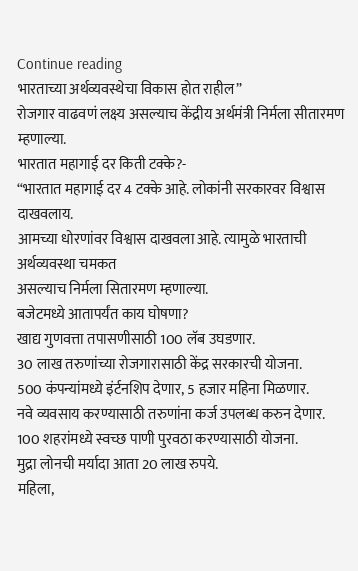Continue reading
भारताच्या अर्थव्यवस्थेचा विकास होत राहील”
रोजगार वाढवणं लक्ष्य असल्याच केंद्रीय अर्थमंत्री निर्मला सीतारमण म्हणाल्या.
भारतात महागाई दर किती टक्के?-
“भारतात महागाई दर 4 टक्के आहे. लोकांनी सरकारवर विश्वास दाखवलाय.
आमच्या धोरणांवर विश्वास दाखवला आहे. त्यामुळे भारताची अर्थव्यवस्था चमकत
असल्याच निर्मला सितारमण म्हणाल्या.
बजेटमध्ये आतापर्यंत काय घोषणा?
खाद्य गुणवत्ता तपासणीसाठी 100 लॅब उघडणार.
30 लाख तरुणांच्या रोजगारासाठी केंद्र सरकारची योजना.
500 कंपन्यांमध्ये इंर्टनशिप देणार, 5 हजार महिना मिळणार.
नवे व्यवसाय करण्यासाठी तरुणांना कर्ज उपलब्ध करुन देणार.
100 शहरांमध्ये स्वच्छ पाणी पुरवठा करण्यासाठी योजना.
मुद्रा लोनची मर्यादा आता 20 लाख रुपये.
महिला,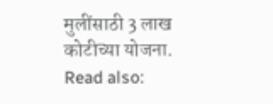मुलींसाठी 3 लाख कोटीच्या योजना.
Read also: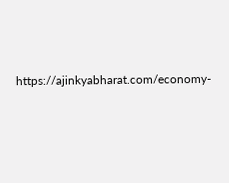https://ajinkyabharat.com/economy-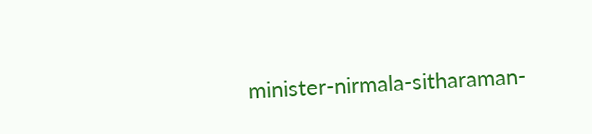minister-nirmala-sitharaman-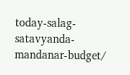today-salag-satavyanda-mandanar-budget/